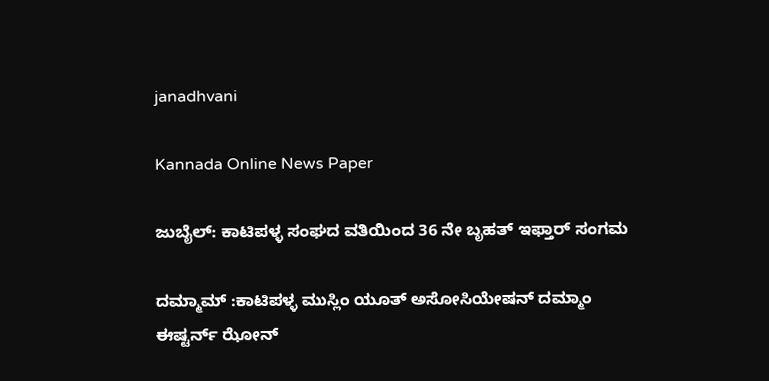janadhvani

Kannada Online News Paper

ಜುಬೈಲ್: ಕಾಟಿಪಳ್ಳ ಸಂಘದ ವತಿಯಿಂದ 36 ನೇ ಬೃಹತ್ ಇಫ್ತಾರ್ ಸಂಗಮ

ದಮ್ಮಾಮ್ :ಕಾಟಿಪಳ್ಳ ಮುಸ್ಲಿಂ ಯೂತ್ ಅಸೋಸಿಯೇಷನ್ ದಮ್ಮಾಂ ಈಷ್ಟರ್ನ್ ಝೋನ್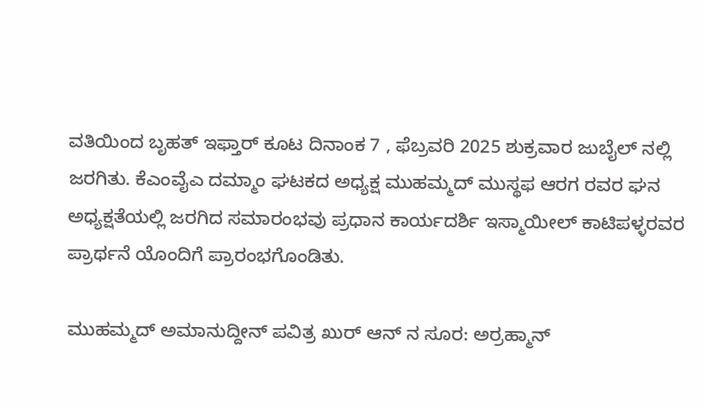ವತಿಯಿಂದ ಬೃಹತ್ ಇಫ್ತಾರ್ ಕೂಟ ದಿನಾಂಕ 7 , ಫೆಬ್ರವರಿ 2025 ಶುಕ್ರವಾರ ಜುಬೈಲ್ ನಲ್ಲಿ ಜರಗಿತು. ಕೆಎಂವೈಎ ದಮ್ಮಾಂ ಘಟಕದ ಅಧ್ಯಕ್ಷ ಮುಹಮ್ಮದ್ ಮುಸ್ಥಫ ಆರಗ ರವರ ಘನ ಅಧ್ಯಕ್ಷತೆಯಲ್ಲಿ ಜರಗಿದ ಸಮಾರಂಭವು ಪ್ರಧಾನ ಕಾರ್ಯದರ್ಶಿ ಇಸ್ಮಾಯೀಲ್ ಕಾಟಿಪಳ್ಳರವರ ಪ್ರಾರ್ಥನೆ ಯೊಂದಿಗೆ ಪ್ರಾರಂಭಗೊಂಡಿತು.

ಮುಹಮ್ಮದ್ ಅಮಾನುದ್ದೀನ್ ಪವಿತ್ರ ಖುರ್ ಆನ್ ನ ಸೂರ: ಅರ್ರಹ್ಮಾನ್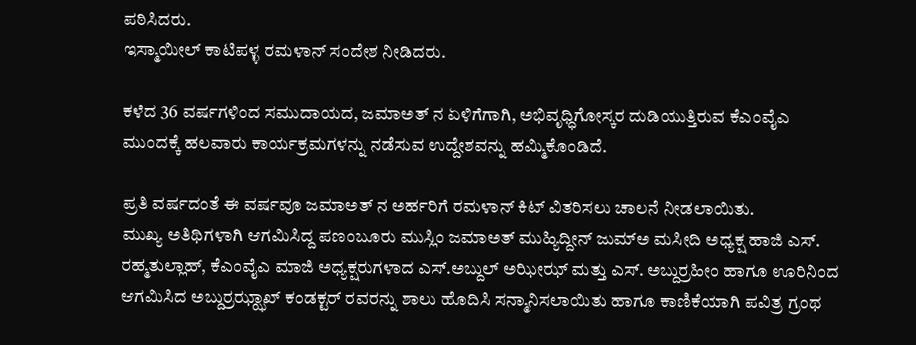ಪಠಿಸಿದರು.
ಇಸ್ಮಾಯೀಲ್ ಕಾಟಿಪಳ್ಳ ರಮಳಾನ್ ಸಂದೇಶ ನೀಡಿದರು.

ಕಳೆದ 36 ವರ್ಷಗಳಿಂದ ಸಮುದಾಯದ, ಜಮಾಅತ್ ನ ಏಳಿಗೆಗಾಗಿ, ಅಭಿವೃಧ್ಧಿಗೋಸ್ಕರ ದುಡಿಯುತ್ತಿರುವ ಕೆಎಂವೈಎ ಮುಂದಕ್ಕೆ ಹಲವಾರು ಕಾರ್ಯಕ್ರಮಗಳನ್ನು ನಡೆಸುವ ಉದ್ದೇಶವನ್ನು ಹಮ್ಮಿಕೊಂಡಿದೆ.

ಪ್ರತಿ ವರ್ಷದಂತೆ ಈ ವರ್ಷವೂ ಜಮಾಅತ್ ನ ಅರ್ಹರಿಗೆ ರಮಳಾನ್ ಕಿಟ್ ವಿತರಿಸಲು ಚಾಲನೆ ನೀಡಲಾಯಿತು.
ಮುಖ್ಯ ಅತಿಥಿಗಳಾಗಿ ಆಗಮಿಸಿದ್ದ ಪಣಂಬೂರು ಮುಸ್ಲಿಂ ಜಮಾಅತ್ ಮುಹ್ಯಿದ್ದೀನ್ ಜುಮ್ಅ ಮಸೀದಿ ಅಧ್ಯಕ್ಷ ಹಾಜಿ ಎಸ್. ರಹ್ಮತುಲ್ಲಾಹ್, ಕೆಎಂವೈಎ ಮಾಜಿ ಅಧ್ಯಕ್ಷರುಗಳಾದ ಎಸ್.ಅಬ್ದುಲ್ ಅಝೀಝ್ ಮತ್ತು ಎಸ್. ಅಬ್ದುರ್ರಹೀಂ ಹಾಗೂ ಊರಿನಿಂದ ಆಗಮಿಸಿದ ಅಬ್ದುರ್ರಝ್ಝಾಖ್ ಕಂಡಕ್ಟರ್ ರವರನ್ನು ಶಾಲು ಹೊದಿಸಿ ಸನ್ಮಾನಿಸಲಾಯಿತು ಹಾಗೂ ಕಾಣಿಕೆಯಾಗಿ ಪವಿತ್ರ ಗ್ರಂಥ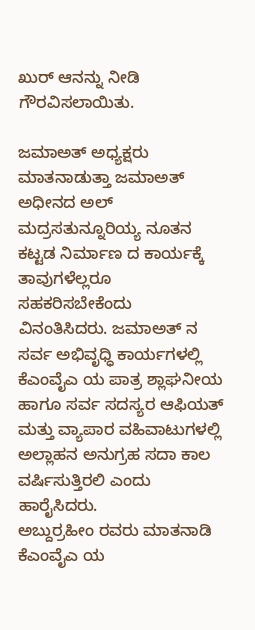ಖುರ್ ಆನನ್ನು ನೀಡಿ ಗೌರವಿಸಲಾಯಿತು.

ಜಮಾಅತ್ ಅಧ್ಯಕ್ಷರು ಮಾತನಾಡುತ್ತಾ ಜಮಾಅತ್ ಅಧೀನದ ಅಲ್ ಮದ್ರಸತುನ್ನೂರಿಯ್ಯ ನೂತನ ಕಟ್ಟಡ ನಿರ್ಮಾಣ ದ ಕಾರ್ಯಕ್ಕೆ ತಾವುಗಳೆಲ್ಲರೂ ಸಹಕರಿಸಬೇಕೆಂದು ವಿನಂತಿಸಿದರು. ಜಮಾಅತ್ ನ ಸರ್ವ ಅಭಿವೃಧ್ಧಿ ಕಾರ್ಯಗಳಲ್ಲಿ ಕೆಎಂವೈಎ ಯ ಪಾತ್ರ ಶ್ಲಾಘನೀಯ ಹಾಗೂ ಸರ್ವ ಸದಸ್ಯರ ಆಫಿಯತ್ ಮತ್ತು ವ್ಯಾಪಾರ ವಹಿವಾಟುಗಳಲ್ಲಿ ಅಲ್ಲಾಹನ ಅನುಗ್ರಹ ಸದಾ ಕಾಲ ವರ್ಷಿಸುತ್ತಿರಲಿ ಎಂದು ಹಾರೈಸಿದರು.
ಅಬ್ದುರ್ರಹೀಂ ರವರು ಮಾತನಾಡಿ ಕೆಎಂವೈಎ ಯ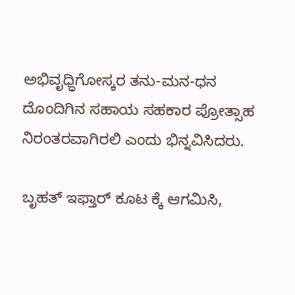ಅಭಿವೃಧ್ಧಿಗೋಸ್ಕರ ತನು-ಮನ-ಧನ ದೊಂದಿಗಿನ ಸಹಾಯ ಸಹಕಾರ ಪ್ರೋತ್ಸಾಹ ನಿರಂತರವಾಗಿರಲಿ ಎಂದು ಭಿನ್ನವಿಸಿದರು.

ಬೃಹತ್ ಇಫ್ತಾರ್ ಕೂಟ ಕ್ಕೆ ಆಗಮಿಸಿ,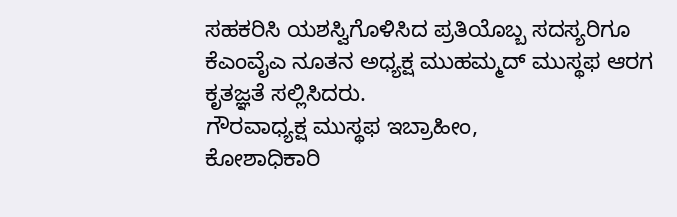ಸಹಕರಿಸಿ ಯಶಸ್ವಿಗೊಳಿಸಿದ ಪ್ರತಿಯೊಬ್ಬ ಸದಸ್ಯರಿಗೂ ಕೆಎಂವೈಎ ನೂತನ ಅಧ್ಯಕ್ಷ ಮುಹಮ್ಮದ್ ಮುಸ್ಥಫ ಆರಗ ಕೃತಜ್ಞತೆ ಸಲ್ಲಿಸಿದರು.
ಗೌರವಾಧ್ಯಕ್ಷ ಮುಸ್ಥಫ ಇಬ್ರಾಹೀಂ,
ಕೋಶಾಧಿಕಾರಿ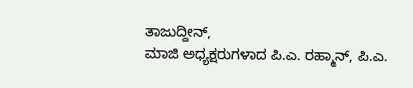ತಾಜುದ್ದೀನ್,
ಮಾಜಿ ಅಧ್ಯಕ್ಷರುಗಳಾದ ಪಿ.ಎ. ರಹ್ಮಾನ್, ಪಿ.ಎ.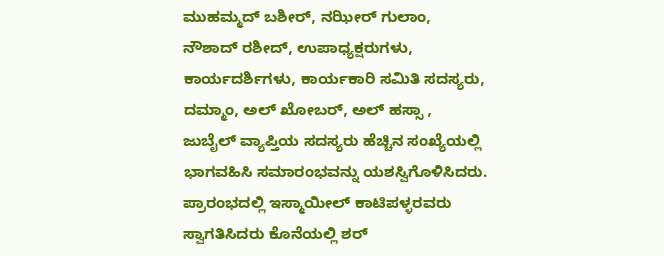ಮುಹಮ್ಮದ್ ಬಶೀರ್, ನಝೀರ್ ಗುಲಾಂ, ನೌಶಾದ್ ರಶೀದ್, ಉಪಾಧ್ಯಕ್ಷರುಗಳು, ಕಾರ್ಯದರ್ಶಿಗಳು, ಕಾರ್ಯಕಾರಿ ಸಮಿತಿ ಸದಸ್ಯರು, ದಮ್ಮಾಂ, ಅಲ್ ಖೋಬರ್, ಅಲ್ ಹಸ್ಸಾ , ಜುಬೈಲ್ ವ್ಯಾಪ್ತಿಯ ಸದಸ್ಯರು ಹೆಚ್ಚಿನ ಸಂಖ್ಯೆಯಲ್ಲಿ ಭಾಗವಹಿಸಿ ಸಮಾರಂಭವನ್ನು ಯಶಸ್ವಿಗೊಳಿಸಿದರು.
ಪ್ರಾರಂಭದಲ್ಲಿ ಇಸ್ಮಾಯೀಲ್ ಕಾಟಿಪಳ್ಳರವರು ಸ್ವಾಗತಿಸಿದರು ಕೊನೆಯಲ್ಲಿ ಶರ್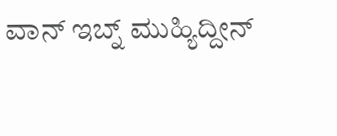ವಾನ್ ಇಬ್ನ್ ಮುಹ್ಯಿದ್ದೀನ್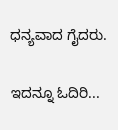ಧನ್ಯವಾದ ಗೈದರು.

ಇದನ್ನೂ ಓದಿರಿ...